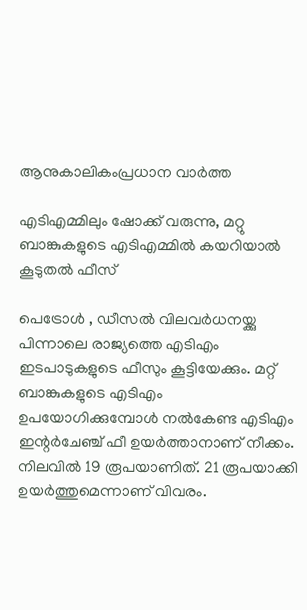ആനുകാലികംപ്രധാന വാർത്ത

എടിഎമ്മിലും ഷോക്ക് വരുന്നു, മറ്റു ബാങ്കുകളുടെ എടിഎമ്മിൽ കയറിയാൽ കൂടുതൽ ഫീസ്

പെട്രോൾ , ഡീസൽ വിലവർധനയ്ക്കു പിന്നാലെ രാജ്യത്തെ എടിഎം ഇടപാടുകളുടെ ഫീസും കൂട്ടിയേക്കും. മറ്റ് ബാങ്കുകളുടെ എടിഎം ഉപയോഗിക്കുമ്പോൾ നൽകേണ്ട എടിഎം ഇന്റർചേഞ്ച് ഫീ ഉയർത്താനാണ് നീക്കം. നിലവിൽ 19 രൂപയാണിത്. 21 രൂപയാക്കി ഉയർത്തുമെന്നാണ് വിവരം.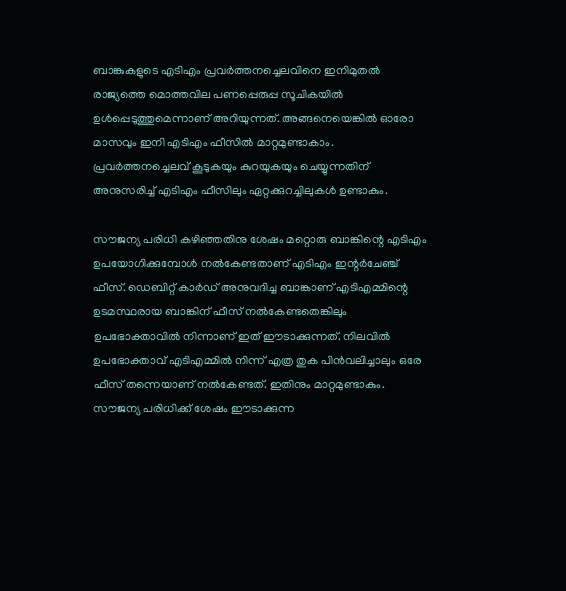ബാങ്കുകളുടെ എടിഎം പ്രവർത്തനച്ചെലവിനെ ഇനിമുതൽ രാജ്യത്തെ മൊത്തവില പണപ്പെരുപ്പ സൂചികയിൽ ഉൾപ്പെടുത്തുമെന്നാണ് അറിയുന്നത്. അങ്ങനെയെങ്കിൽ ഓരോ മാസവും ഇനി എടിഎം ഫീസിൽ മാറ്റമുണ്ടാകാം. പ്രവർത്തനച്ചെലവ് കൂടുകയും കുറയുകയും ചെയ്യുന്നതിന് അനുസരിച്ച് എടിഎം ഫീസിലും ഏറ്റക്കുറച്ചിലുകൾ ഉണ്ടാകും.

സൗജന്യ പരിധി കഴിഞ്ഞതിനു ശേഷം മറ്റൊരു ബാങ്കിന്റെ എടിഎം ഉപയോഗിക്കുമ്പോൾ നൽകേണ്ടതാണ് എടിഎം ഇന്റർചേഞ്ച് ഫീസ്. ഡെബിറ്റ് കാർഡ് അനുവദിച്ച ബാങ്കാണ് എടിഎമ്മിന്റെ ഉടമസ്ഥരായ ബാങ്കിന് ഫീസ് നൽകേണ്ടതെങ്കിലും ഉപഭോക്താവിൽ നിന്നാണ് ഇത് ഈടാക്കുന്നത്. നിലവിൽ ഉപഭോക്താവ് എടിഎമ്മിൽ നിന്ന് എത്ര തുക പിൻവലിച്ചാലും ഒരേ ഫീസ് തന്നെയാണ് നൽകേണ്ടത്. ഇതിനും മാറ്റമുണ്ടാകും. സൗജന്യ പരിധിക്ക് ശേഷം ഈടാക്കുന്ന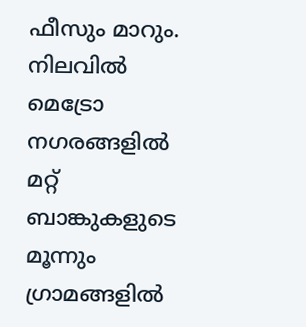ഫീസും മാറും. നിലവിൽ മെട്രോ നഗരങ്ങളിൽ മറ്റ് ബാങ്കുകളുടെ മൂന്നും ഗ്രാമങ്ങളിൽ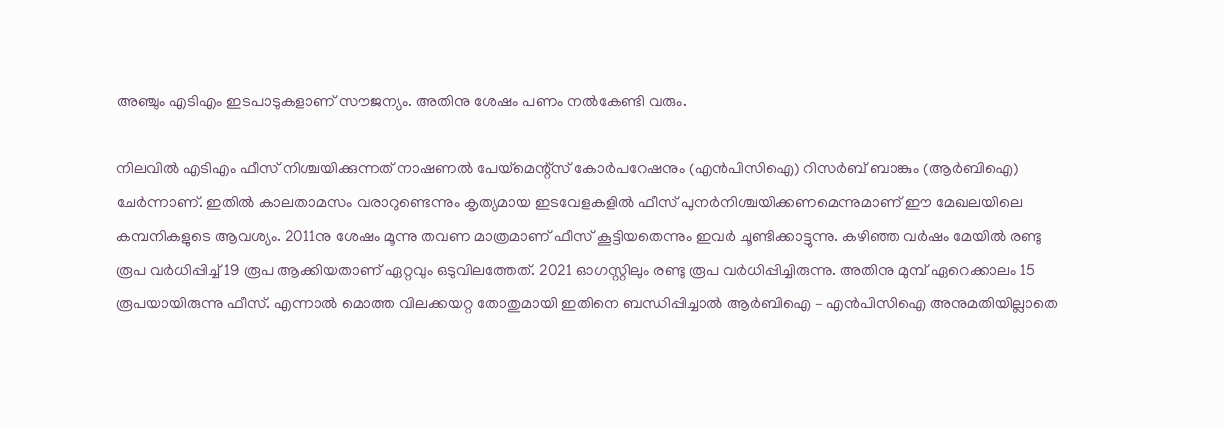അഞ്ചും എടിഎം ഇടപാടുകളാണ് സൗജന്യം. അതിനു ശേഷം പണം നൽകേണ്ടി വരും.

നിലവിൽ എടിഎം ഫീസ് നിശ്ചയിക്കുന്നത് നാഷണൽ പേയ്മെന്റ്സ് കോർപറേഷനും (എൻപിസിഐ) റിസർബ് ബാങ്കും (ആർബിഐ) ചേർന്നാണ്. ഇതിൽ കാലതാമസം വരാറുണ്ടെന്നും കൃത്യമായ ഇടവേളകളിൽ ഫീസ് പുനർനിശ്ചയിക്കണമെന്നുമാണ് ഈ മേഖലയിലെ കമ്പനികളുടെ ആവശ്യം. 2011നു ശേഷം മൂന്നു തവണ മാത്രമാണ് ഫീസ് കൂട്ടിയതെന്നും ഇവർ ചൂണ്ടിക്കാട്ടുന്നു. കഴിഞ്ഞ വർഷം മേയിൽ രണ്ടു രൂപ വർധിപ്പിച്ച് 19 രൂപ ആക്കിയതാണ് ഏറ്റവും ഒടുവിലത്തേത്. 2021 ഓഗസ്റ്റിലും രണ്ടു രൂപ വർ‍ധിപ്പിച്ചിരുന്നു. അതിനു മുമ്പ് ഏറെക്കാലം 15 രൂപയായിരുന്നു ഫീസ്. എന്നാൽ മൊത്ത വിലക്കയറ്റ തോതുമായി ഇതിനെ ബന്ധിപ്പിച്ചാൽ ആർബിഐ – എൻപിസിഐ അനുമതിയില്ലാതെ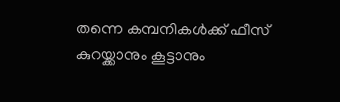തന്നെ കമ്പനികൾക്ക് ഫീസ് കുറയ്ക്കാനും കൂട്ടാനും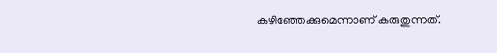കഴിഞ്ഞേക്കുമെന്നാണ് കരുതുന്നത്.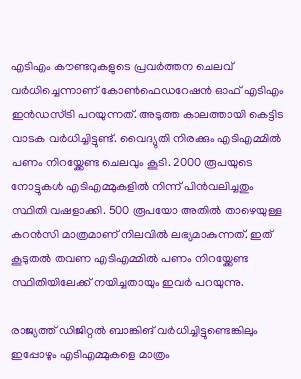എടിഎം കൗണ്ടറുകളുടെ പ്രവർത്തന ചെലവ് വർധിച്ചെന്നാണ് കോൺഫെഡറേഷൻ ഓഫ് എടിഎം ഇൻഡസ്ട്രി പറയുന്നത്. അടുത്ത കാലത്തായി കെട്ടിട വാടക വർധിച്ചിട്ടുണ്ട്. വൈദ്യുതി നിരക്കും എടിഎമ്മിൽ പണം നിറയ്ക്കേണ്ട ചെലവും കൂടി. 2000 രൂപയുടെ നോട്ടുകൾ എടിഎമ്മുകളിൽ നിന്ന് പിൻവലിച്ചതും സ്ഥിതി വഷളാക്കി. 500 രൂപയോ അതിൽ താഴെയുള്ള കറൻസി മാത്രമാണ് നിലവിൽ ലഭ്യമാകുന്നത്. ഇത് കൂടുതൽ തവണ എടിഎമ്മിൽ പണം നിറയ്ക്കേണ്ട സ്ഥിതിയിലേക്ക് നയിച്ചതായും ഇവർ പറയുന്നു.

രാജ്യത്ത് ഡിജിറ്റൽ ബാങ്കിങ് വർധിച്ചിട്ടുണ്ടെങ്കിലും ഇപ്പോഴും എടിഎമ്മുകളെ മാത്രം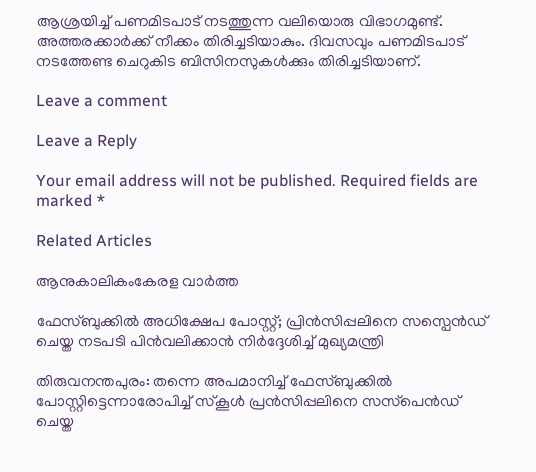ആശ്രയിച്ച് പണമിടപാട് നടത്തുന്ന വലിയൊരു വിഭാഗമുണ്ട്. അത്തരക്കാർക്ക് നീക്കം തിരിച്ചടിയാകും. ദിവസവും പണമിടപാട് നടത്തേണ്ട ചെറുകിട ബിസിനസുകൾക്കും തിരിച്ചടിയാണ്.

Leave a comment

Leave a Reply

Your email address will not be published. Required fields are marked *

Related Articles

ആനുകാലികംകേരള വാർത്ത

ഫേസ്ബുക്കിൽ അധിക്ഷേപ പോസ്റ്റ്; പ്രിൻസിപ്പലിനെ സസ്പെൻഡ് ചെയ്ത നടപടി പിൻവലിക്കാൻ നിർദ്ദേശിച്ച് മുഖ്യമന്ത്രി

തിരുവനന്തപുരം: തന്നെ അപമാനിച്ച് ഫേസ്ബുക്കിൽ പോസ്റ്റിട്ടെന്നാരോപിച്ച് സ്‌കൂൾ പ്രൻസിപ്പലിനെ സസ്‌പെൻഡ് ചെയ്ത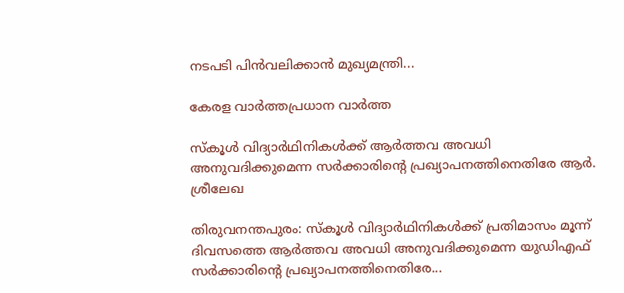നടപടി പിൻവലിക്കാൻ മുഖ്യമന്ത്രി...

കേരള വാർത്തപ്രധാന വാർത്ത

സ്‌കൂൾ വിദ്യാർഥിനികൾക്ക് ആർത്തവ അവധി അനുവദിക്കുമെന്ന സർക്കാരിന്റെ പ്രഖ്യാപനത്തിനെതിരേ ആർ. ശ്രീലേഖ

തിരുവനന്തപുരം: സ്‌കൂൾ വിദ്യാർഥിനികൾക്ക് പ്രതിമാസം മൂന്ന് ദിവസത്തെ ആർത്തവ അവധി അനുവദിക്കുമെന്ന യുഡിഎഫ് സർക്കാരിന്റെ പ്രഖ്യാപനത്തിനെതിരേ...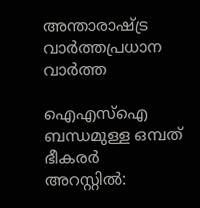അന്താരാഷ്ട്ര വാർത്തപ്രധാന വാർത്ത

ഐഎസ്‌ഐ ബന്ധമുള്ള ഒമ്പത് ഭീകരർ അറസ്റ്റിൽ: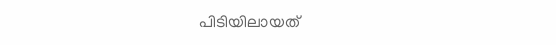പിടിയിലായത്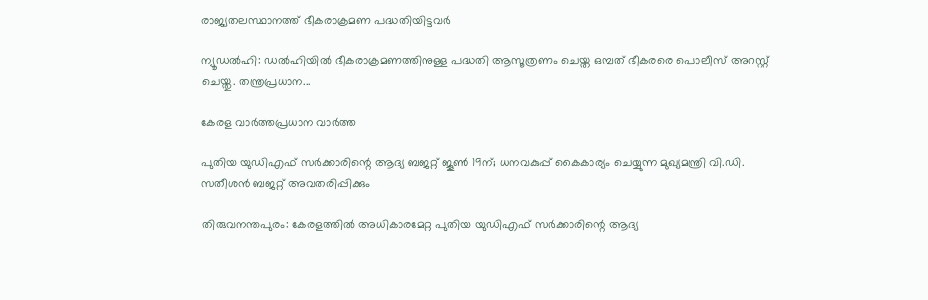രാജ്യതലസ്ഥാനത്ത് ഭീകരാക്രമണ പദ്ധതിയിട്ടവർ

ന്യൂഡൽഹി: ഡൽഹിയിൽ ഭീകരാക്രമണത്തിനുള്ള പദ്ധതി ആസൂത്രണം ചെയ്ത ഒമ്പത് ഭീകരരെ പൊലീസ് അറസ്റ്റ് ചെയ്തു. തന്ത്രപ്രധാന...

കേരള വാർത്തപ്രധാന വാർത്ത

പുതിയ യുഡിഎഫ് സർക്കാരിന്റെ ആദ്യ ബജറ്റ് ജൂൺ 19ന്; ധനവകുപ്പ് കൈകാര്യം ചെയ്യുന്ന മുഖ്യമന്ത്രി വി.ഡി. സതീശൻ ബജറ്റ് അവതരിപ്പിക്കും

തിരുവനന്തപുരം: കേരളത്തിൽ അധികാരമേറ്റ പുതിയ യുഡിഎഫ് സർക്കാരിന്റെ ആദ്യ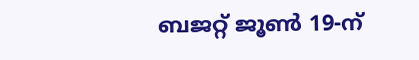ബജറ്റ് ജൂൺ 19-ന്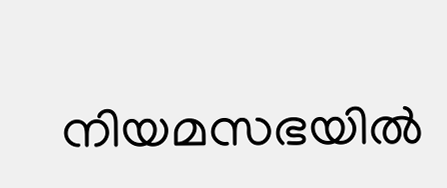നിയമസഭയിൽ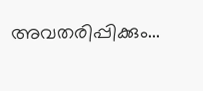അവതരിപ്പിക്കും...